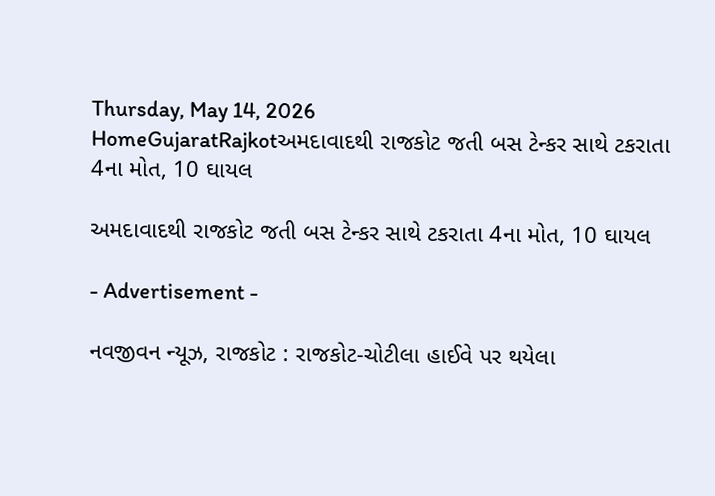Thursday, May 14, 2026
HomeGujaratRajkotઅમદાવાદથી રાજકોટ જતી બસ ટેન્કર સાથે ટકરાતા 4ના મોત, 10 ઘાયલ

અમદાવાદથી રાજકોટ જતી બસ ટેન્કર સાથે ટકરાતા 4ના મોત, 10 ઘાયલ

- Advertisement -

નવજીવન ન્યૂઝ, રાજકોટ : રાજકોટ-ચોટીલા હાઈવે પર થયેલા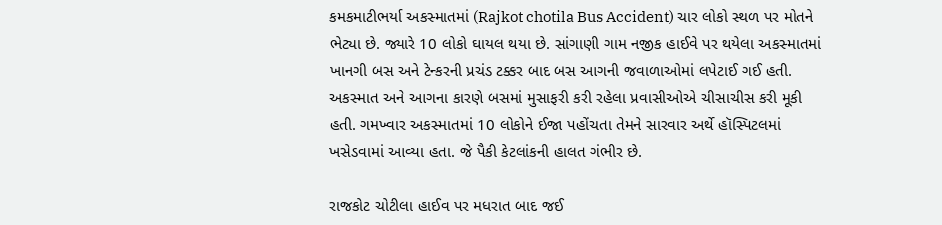કમકમાટીભર્યા અકસ્માતમાં (Rajkot chotila Bus Accident) ચાર લોકો સ્થળ પર મોતને ભેટ્યા છે. જ્યારે 10 લોકો ઘાયલ થયા છે. સાંગાણી ગામ નજીક હાઈવે પર થયેલા અકસ્માતમાં ખાનગી બસ અને ટેન્કરની પ્રચંડ ટક્કર બાદ બસ આગની જવાળાઓમાં લપેટાઈ ગઈ હતી. અકસ્માત અને આગના કારણે બસમાં મુસાફરી કરી રહેલા પ્રવાસીઓએ ચીસાચીસ કરી મૂકી હતી. ગમખ્વાર અકસ્માતમાં 10 લોકોને ઈજા પહોંચતા તેમને સારવાર અર્થે હૉસ્પિટલમાં ખસેડવામાં આવ્યા હતા. જે પૈકી કેટલાંકની હાલત ગંભીર છે.

રાજકોટ ચોટીલા હાઈવ પર મધરાત બાદ જઈ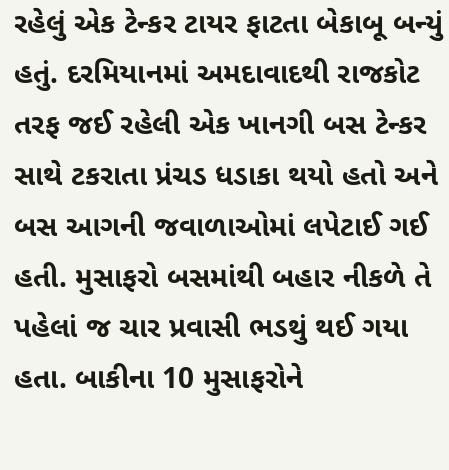રહેલું એક ટેન્કર ટાયર ફાટતા બેકાબૂ બન્યું હતું. દરમિયાનમાં અમદાવાદથી રાજકોટ તરફ જઈ રહેલી એક ખાનગી બસ ટેન્કર સાથે ટકરાતા પ્રંચડ ધડાકા થયો હતો અને બસ આગની જવાળાઓમાં લપેટાઈ ગઈ હતી. મુસાફરો બસમાંથી બહાર નીકળે તે પહેલાં જ ચાર પ્રવાસી ભડથું થઈ ગયા હતા. બાકીના 10 મુસાફરોને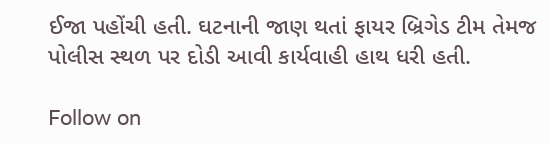ઈજા પહોંચી હતી. ઘટનાની જાણ થતાં ફાયર બ્રિગેડ ટીમ તેમજ પોલીસ સ્થળ પર દોડી આવી કાર્યવાહી હાથ ધરી હતી.

Follow on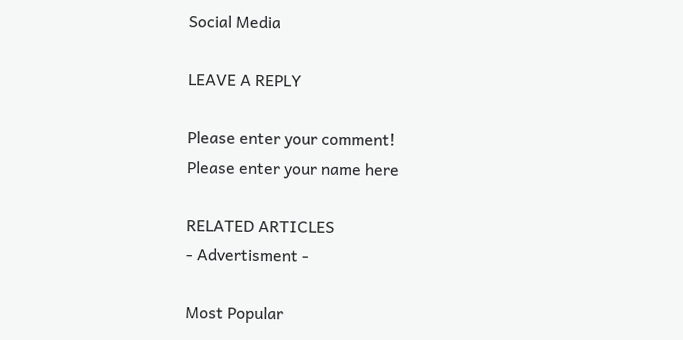Social Media

LEAVE A REPLY

Please enter your comment!
Please enter your name here

RELATED ARTICLES
- Advertisment -

Most Popular